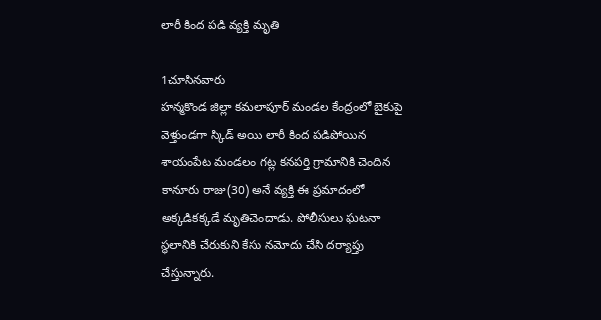లారీ కింద పడి వ్యక్తి మృతి

1చూసినవారు
హన్మకొండ జిల్లా కమలాపూర్ మండల కేంద్రంలో బైకుపై వెళ్తుండగా స్కిడ్ అయి లారీ కింద పడిపోయిన శాయంపేట మండలం గట్ల కనపర్తి గ్రామానికి చెందిన కానూరు రాజు(30) అనే వ్యక్తి ఈ ప్రమాదంలో అక్కడికక్కడే మృతిచెందాడు. పోలీసులు ఘటనా స్థలానికి చేరుకుని కేసు నమోదు చేసి దర్యాప్తు చేస్తున్నారు.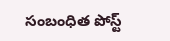సంబంధిత పోస్ట్